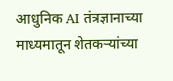आधुनिक AI तंत्रज्ञानाच्या माध्यमातून शेतकऱ्यांच्या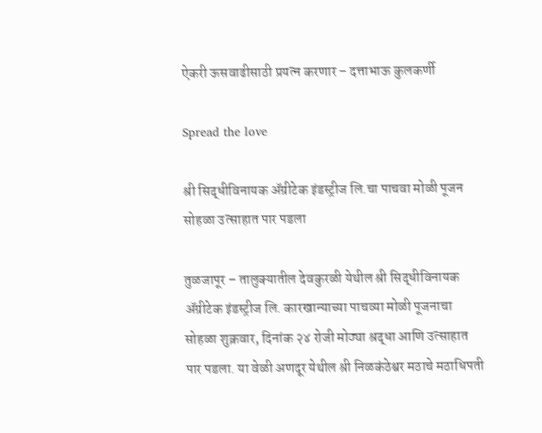ऐकरी ऊसवाढीसाठी प्रयत्न करणार – दत्ताभाऊ कुलकर्णी

Spread the love

श्री सिद्धीविनायक ॲग्रीटेक इंडस्ट्रीज लि.चा पाचवा मोळी पूजन सोहळा उत्साहात पार पडला

तुळजापूर – तालुक्यातील देवकुरळी येथील श्री सिद्धीविनायक ॲग्रीटेक इंडस्ट्रीज लि. कारखान्याच्या पाचव्या मोळी पूजनाचा सोहळा शुक्रवार, दिनांक २४ रोजी मोठ्या श्रद्धा आणि उत्साहात पार पडला. या वेळी अणदूर येथील श्री निळकंठेश्वर मठाचे मठाधिपती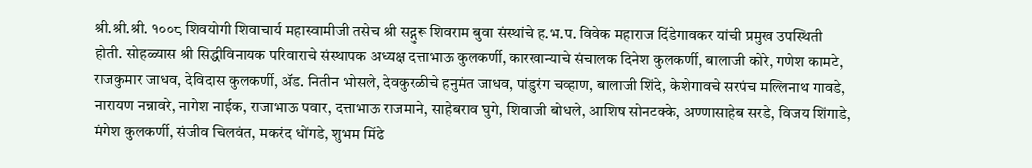श्री.श्री.श्री. १००८ शिवयोगी शिवाचार्य महास्वामीजी तसेच श्री सद्गुरू शिवराम बुवा संस्थांचे ह.भ.प. विवेक महाराज दिंडेगावकर यांची प्रमुख उपस्थिती होती. सोहळ्यास श्री सिद्धीविनायक परिवाराचे संस्थापक अध्यक्ष दत्ताभाऊ कुलकर्णी, कारखान्याचे संचालक दिनेश कुलकर्णी, बालाजी कोरे, गणेश कामटे, राजकुमार जाधव, देविदास कुलकर्णी, ॲड. नितीन भोसले, देवकुरळीचे हनुमंत जाधव, पांडुरंग चव्हाण, बालाजी शिंदे, केशेगावचे सरपंच मल्लिनाथ गावडे, नारायण नन्नावरे, नागेश नाईक, राजाभाऊ पवार, दत्ताभाऊ राजमाने, साहेबराव घुगे, शिवाजी बोधले, आशिष सोनटक्के, अण्णासाहेब सरडे, विजय शिंगाडे, मंगेश कुलकर्णी, संजीव चिलवंत, मकरंद धोंगडे, शुभम मिंढे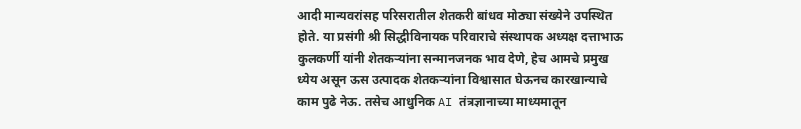आदी मान्यवरांसह परिसरातील शेतकरी बांधव मोठ्या संख्येने उपस्थित होते. या प्रसंगी श्री सिद्धीविनायक परिवाराचे संस्थापक अध्यक्ष दत्ताभाऊ कुलकर्णी यांनी शेतकऱ्यांना सन्मानजनक भाव देणे, हेच आमचे प्रमुख ध्येय असून ऊस उत्पादक शेतकऱ्यांना विश्वासात घेऊनच कारखान्याचे काम पुढे नेऊ. तसेच आधुनिक AI तंत्रज्ञानाच्या माध्यमातून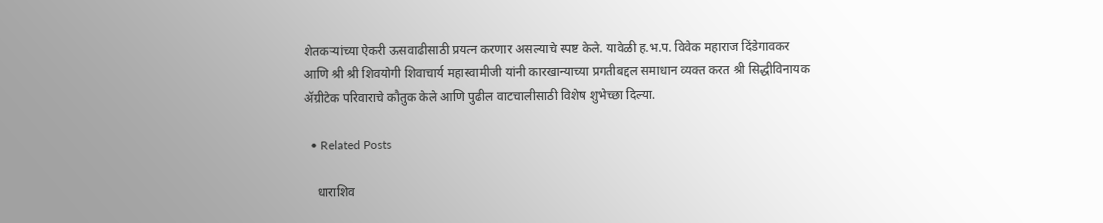शेतकऱ्यांच्या ऐकरी ऊसवाढीसाठी प्रयत्न करणार असल्याचे स्पष्ट केले. यावेळी ह.भ.प. विवेक महाराज दिंडेगावकर आणि श्री श्री शिवयोगी शिवाचार्य महास्वामीजी यांनी कारखान्याच्या प्रगतीबद्दल समाधान व्यक्त करत श्री सिद्धीविनायक ॲग्रीटेक परिवाराचे कौतुक केले आणि पुढील वाटचालीसाठी विशेष शुभेच्छा दिल्या.

  • Related Posts

    धाराशिव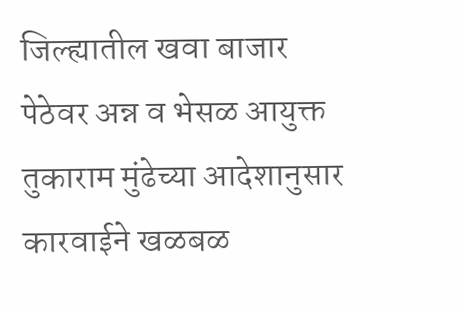जिल्ह्यातील खवा बाजार पेठेवर अन्न व भेसळ आयुक्त  तुकाराम मुंढेच्या आदेशानुसार कारवाईने खळबळ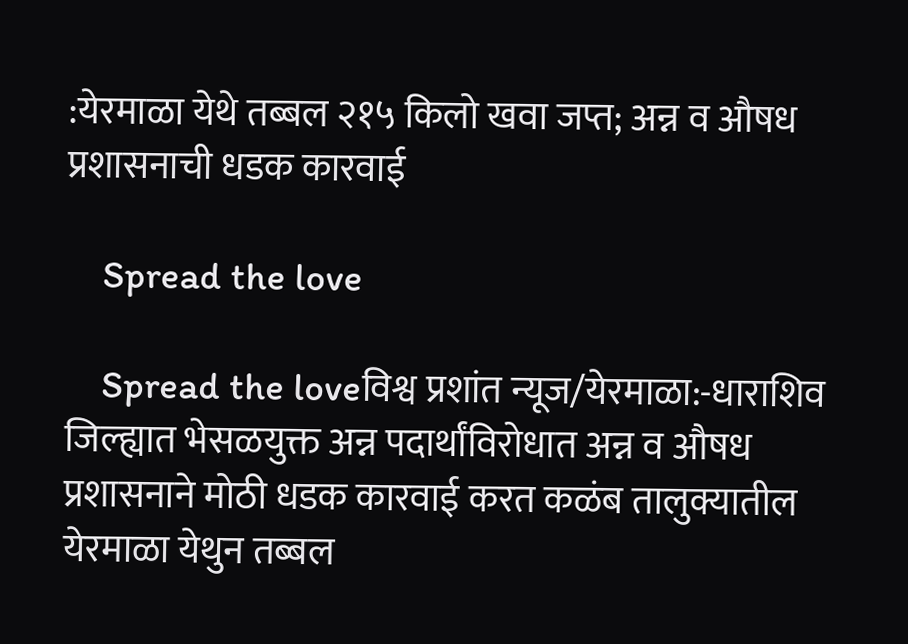:येरमाळा येथे तब्बल २१५ किलो खवा जप्त; अन्न व औषध प्रशासनाची धडक कारवाई

    Spread the love

    Spread the loveविश्व प्रशांत न्यूज/येरमाळा:-धाराशिव जिल्ह्यात भेसळयुक्त अन्न पदार्थांविरोधात अन्न व औषध प्रशासनाने मोठी धडक कारवाई करत कळंब तालुक्यातील येरमाळा येथुन तब्बल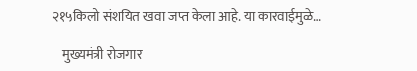२१५किलो संशयित खवा जप्त केला आहे. या कारवाईमुळे…

    मुख्यमंत्री रोजगार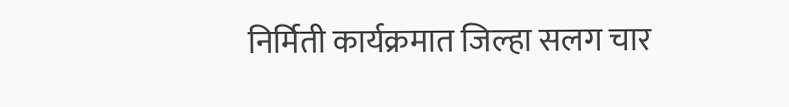निर्मिती कार्यक्रमात जिल्हा सलग चार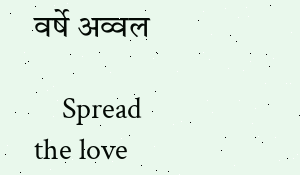वर्षे अव्वल

    Spread the love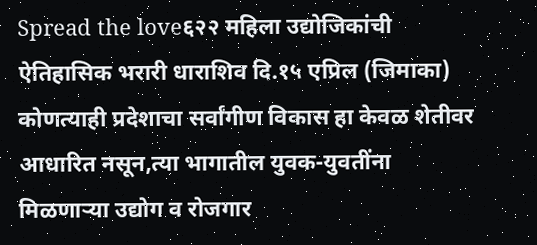Spread the love६२२ महिला उद्योजिकांची ऐतिहासिक भरारी धाराशिव दि.१५ एप्रिल (जिमाका) कोणत्याही प्रदेशाचा सर्वांगीण विकास हा केवळ शेतीवर आधारित नसून,त्या भागातील युवक-युवतींना मिळणाऱ्या उद्योग व रोजगार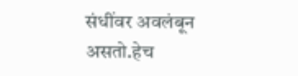संधींवर अवलंबून असतो.हेच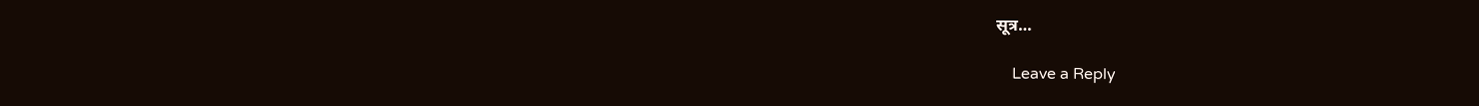सूत्र…

    Leave a Reply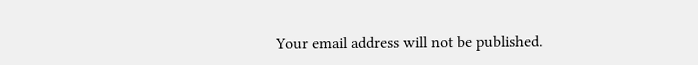Your email address will not be published.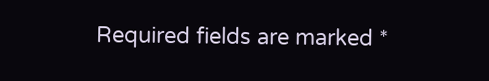Required fields are marked *